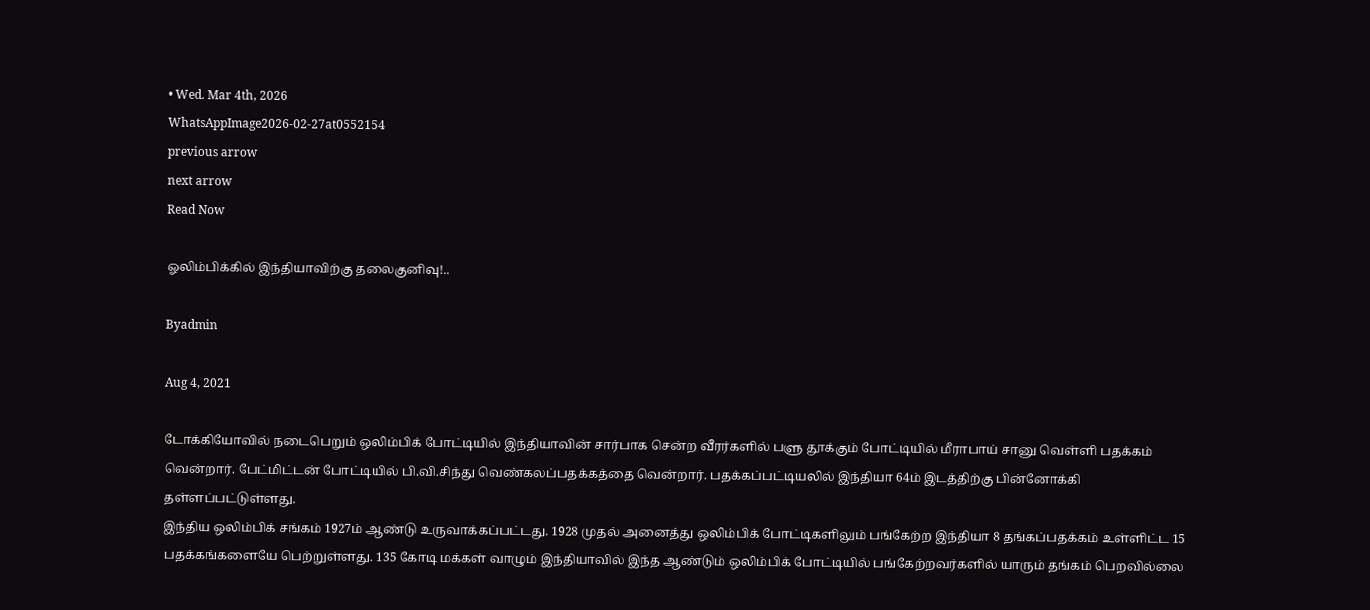• Wed. Mar 4th, 2026
WhatsAppImage2026-02-27at0552154
previous arrow
next arrow
Read Now

ஓலிம்பிக்கில் இந்தியாவிற்கு தலைகுனிவு!..

Byadmin

Aug 4, 2021

டோக்கியோவில் நடைபெறும் ஒலிம்பிக் போட்டியில் இந்தியாவின் சார்பாக சென்ற வீரர்களில் பளு தூக்கும் போட்டியில் மீராபாய் சானு வெள்ளி பதக்கம் வென்றார். பேட்மிட்டன் போட்டியில் பி.வி.சிந்து வெண்கலப்பதக்கத்தை வென்றார். பதக்கப்பட்டியலில் இந்தியா 64ம் இடத்திற்கு பின்னோக்கி தள்ளப்பட்டுள்ளது.
இந்திய ஒலிம்பிக் சங்கம் 1927ம் ஆண்டு உருவாக்கப்பட்டது. 1928 முதல் அனைத்து ஒலிம்பிக் போட்டிகளிலும் பங்கேற்ற இந்தியா 8 தங்கப்பதக்கம் உள்ளிட்ட 15 பதக்கங்களையே பெற்றுள்ளது. 135 கோடி மக்கள் வாழும் இந்தியாவில் இந்த ஆண்டும் ஒலிம்பிக் போட்டியில் பங்கேற்றவர்களில் யாரும் தங்கம் பெறவில்லை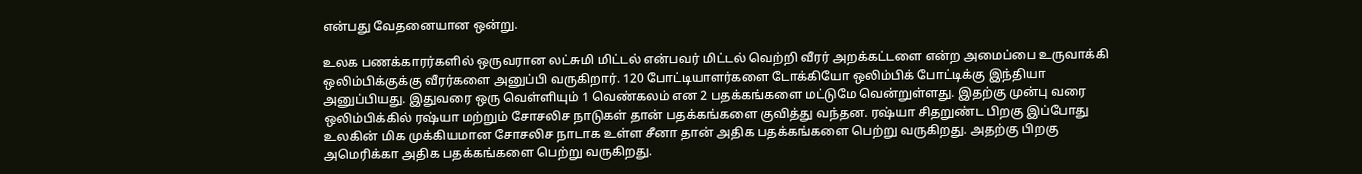என்பது வேதனையான ஒன்று.

உலக பணக்காரர்களில் ஒருவரான லட்சுமி மிட்டல் என்பவர் மிட்டல் வெற்றி வீரர் அறக்கட்டளை என்ற அமைப்பை உருவாக்கி ஒலிம்பிக்குக்கு வீரர்களை அனுப்பி வருகிறார். 120 போட்டியாளர்களை டோக்கியோ ஒலிம்பிக் போட்டிக்கு இந்தியா அனுப்பியது. இதுவரை ஒரு வெள்ளியும் 1 வெண்கலம் என 2 பதக்கங்களை மட்டுமே வென்றுள்ளது. இதற்கு முன்பு வரை ஒலிம்பிக்கில் ரஷ்யா மற்றும் சோசலிச நாடுகள் தான் பதக்கங்களை குவித்து வந்தன. ரஷ்யா சிதறுண்ட பிறகு இப்போது உலகின் மிக முக்கியமான சோசலிச நாடாக உள்ள சீனா தான் அதிக பதக்கங்களை பெற்று வருகிறது. அதற்கு பிறகு அமெரிக்கா அதிக பதக்கங்களை பெற்று வருகிறது.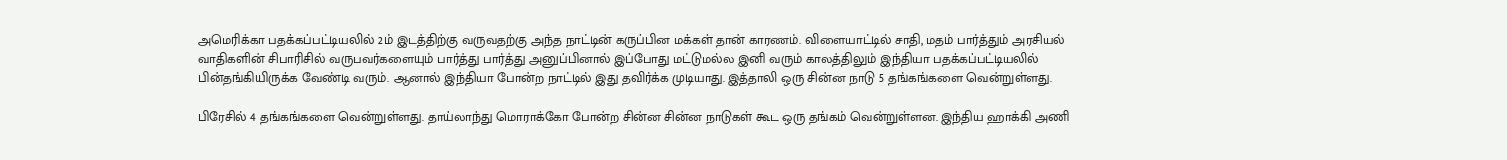அமெரிக்கா பதக்கப்பட்டியலில் 2ம் இடத்திற்கு வருவதற்கு அந்த நாட்டின் கருப்பின மக்கள் தான் காரணம். விளையாட்டில் சாதி, மதம் பார்த்தும் அரசியல் வாதிகளின் சிபாரிசில் வருபவர்களையும் பார்த்து பார்த்து அனுப்பினால் இப்போது மட்டுமல்ல இனி வரும் காலத்திலும் இந்தியா பதக்கப்பட்டியலில் பின்தங்கியிருக்க வேண்டி வரும். ஆனால் இந்தியா போன்ற நாட்டில் இது தவிர்க்க முடியாது. இத்தாலி ஒரு சின்ன நாடு 5 தங்கங்களை வென்றுள்ளது.

பிரேசில் 4 தங்கங்களை வென்றுள்ளது. தாய்லாந்து மொராக்கோ போன்ற சின்ன சின்ன நாடுகள் கூட ஒரு தங்கம் வென்றுள்ளன. இந்திய ஹாக்கி அணி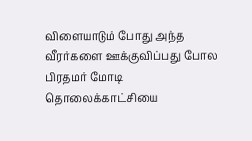விளையாடும் போது அந்த வீரர்களை ஊக்குவிப்பது போல பிரதமர் மோடி தொலைக்காட்சியை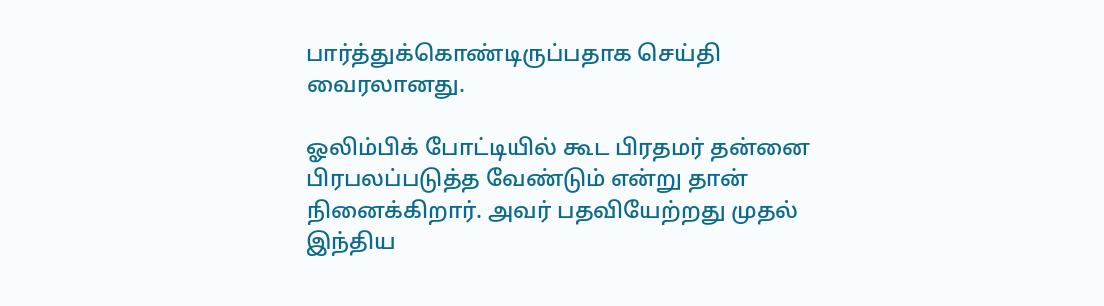பார்த்துக்கொண்டிருப்பதாக செய்தி வைரலானது.

ஓலிம்பிக் போட்டியில் கூட பிரதமர் தன்னை பிரபலப்படுத்த வேண்டும் என்று தான் நினைக்கிறார். அவர் பதவியேற்றது முதல் இந்திய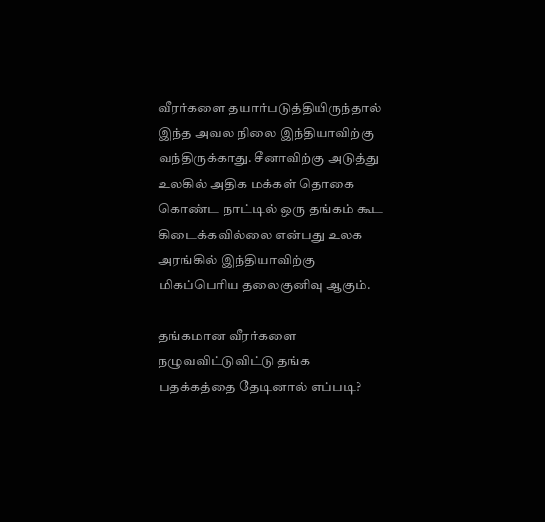வீரர்களை தயார்படுத்தியிருந்தால் இந்த அவல நிலை இந்தியாவிற்கு வந்திருக்காது. சீனாவிற்கு அடுத்து உலகில் அதிக மக்கள் தொகை கொண்ட நாட்டில் ஒரு தங்கம் கூட கிடைக்கவில்லை என்பது உலக அரங்கில் இந்தியாவிற்கு மிகப்பெரிய தலைகுனிவு ஆகும்.

தங்கமான வீரர்களை நழுவவிட்டுவிட்டு தங்க பதக்கத்தை தேடினால் எப்படி?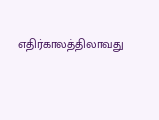எதிர்காலத்திலாவது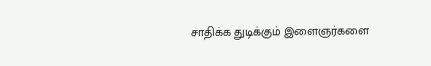சாதிக்க துடிக்கும் இளைஞர்களை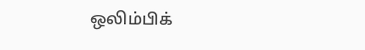ஒலிம்பிக்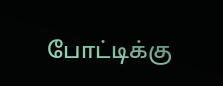போட்டிக்கு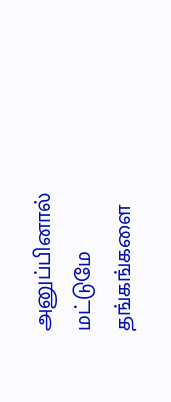அனுப்பினால் மட்டுமே தங்கங்களை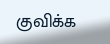குவிக்க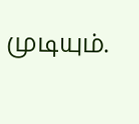முடியும்.